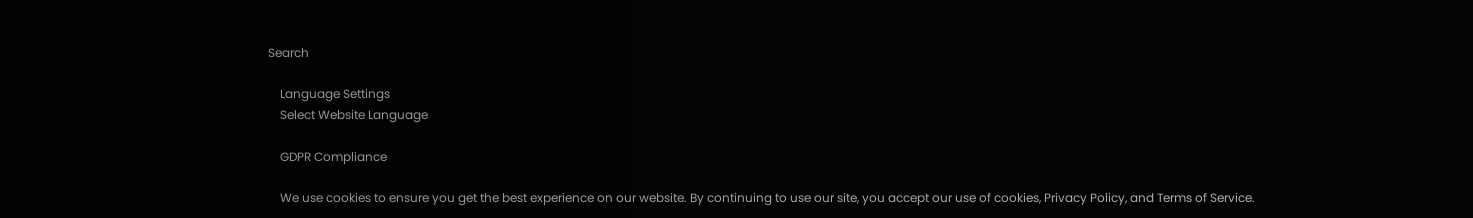Search

    Language Settings
    Select Website Language

    GDPR Compliance

    We use cookies to ensure you get the best experience on our website. By continuing to use our site, you accept our use of cookies, Privacy Policy, and Terms of Service.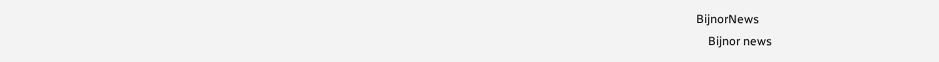BijnorNews
    Bijnor news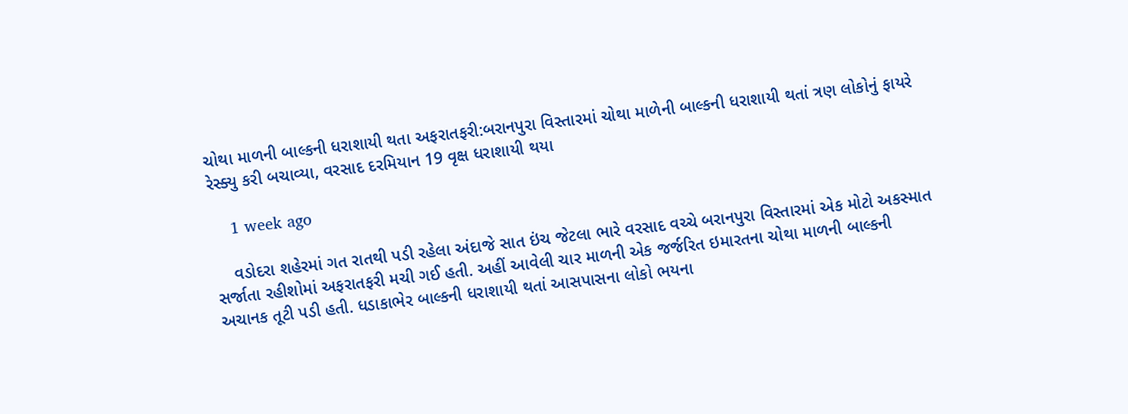ચોથા માળની બાલ્કની ધરાશાયી થતા અફરાતફરી:બરાનપુરા વિસ્તારમાં ચોથા માળેની બાલ્કની ધરાશાયી થતાં ત્રણ લોકોનું ફાયરે રેસ્ક્યુ કરી બચાવ્યા, વરસાદ દરમિયાન 19 વૃક્ષ ધરાશાયી થયા

    1 week ago

    વડોદરા શહેરમાં ગત રાતથી પડી રહેલા અંદાજે સાત ઇંચ જેટલા ભારે વરસાદ વચ્ચે બરાનપુરા વિસ્તારમાં એક મોટો અકસ્માત સર્જાતા રહીશોમાં અફરાતફરી મચી ગઈ હતી. અહીં આવેલી ચાર માળની એક જર્જરિત ઇમારતના ચોથા માળની બાલ્કની અચાનક તૂટી પડી હતી. ધડાકાભેર બાલ્કની ધરાશાયી થતાં આસપાસના લોકો ભયના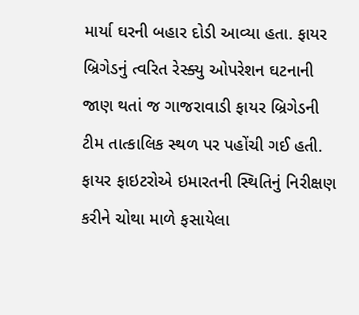માર્યા ઘરની બહાર દોડી આવ્યા હતા. ફાયર બ્રિગેડનું ત્વરિત રેસ્ક્યુ ઓપરેશન ઘટનાની જાણ થતાં જ ગાજરાવાડી ફાયર બ્રિગેડની ટીમ તાત્કાલિક સ્થળ પર પહોંચી ગઈ હતી. ફાયર ફાઇટરોએ ઇમારતની સ્થિતિનું નિરીક્ષણ કરીને ચોથા માળે ફસાયેલા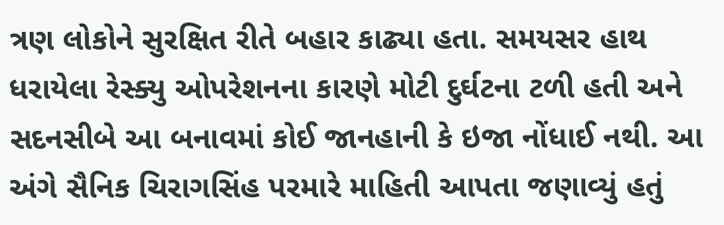ત્રણ લોકોને સુરક્ષિત રીતે બહાર કાઢ્યા હતા. સમયસર હાથ ધરાયેલા રેસ્ક્યુ ઓપરેશનના કારણે મોટી દુર્ઘટના ટળી હતી અને સદનસીબે આ બનાવમાં કોઈ જાનહાની કે ઇજા નોંધાઈ નથી. આ અંગે સૈનિક ચિરાગસિંહ પરમારે માહિતી આપતા જણાવ્યું હતું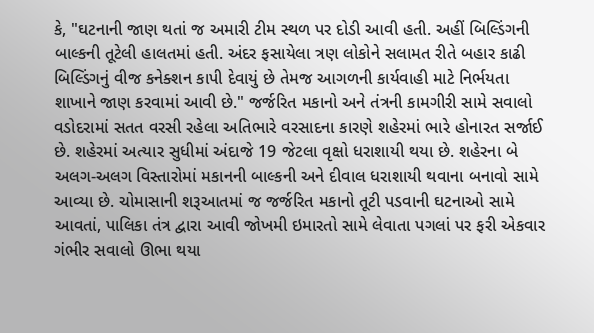કે, "ઘટનાની જાણ થતાં જ અમારી ટીમ સ્થળ પર દોડી આવી હતી. અહીં બિલ્ડિંગની બાલ્કની તૂટેલી હાલતમાં હતી. અંદર ફસાયેલા ત્રણ લોકોને સલામત રીતે બહાર કાઢી બિલ્ડિંગનું વીજ કનેક્શન કાપી દેવાયું છે તેમજ આગળની કાર્યવાહી માટે નિર્ભયતા શાખાને જાણ કરવામાં આવી છે." જર્જરિત મકાનો અને તંત્રની કામગીરી સામે સવાલો વડોદરામાં સતત વરસી રહેલા અતિભારે વરસાદના કારણે શહેરમાં ભારે હોનારત સર્જાઈ છે. શહેરમાં અત્યાર સુધીમાં અંદાજે 19 જેટલા વૃક્ષો ધરાશાયી થયા છે. શહેરના બે અલગ-અલગ વિસ્તારોમાં મકાનની બાલ્કની અને દીવાલ ધરાશાયી થવાના બનાવો સામે આવ્યા છે. ચોમાસાની શરૂઆતમાં જ જર્જરિત મકાનો તૂટી પડવાની ઘટનાઓ સામે આવતાં, પાલિકા તંત્ર દ્વારા આવી જોખમી ઇમારતો સામે લેવાતા પગલાં પર ફરી એકવાર ગંભીર સવાલો ઊભા થયા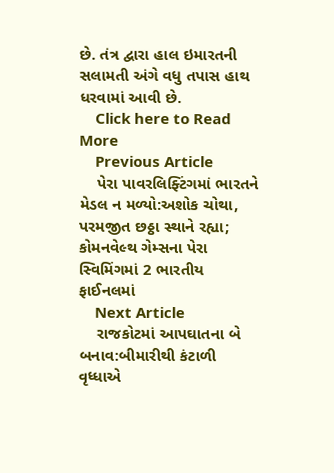છે. તંત્ર દ્વારા હાલ ઇમારતની સલામતી અંગે વધુ તપાસ હાથ ધરવામાં આવી છે.
    Click here to Read More
    Previous Article
    પેરા પાવરલિફ્ટિંગમાં ભારતને મેડલ ન મળ્યો:અશોક ચોથા, પરમજીત છઠ્ઠા સ્થાને રહ્યા; કોમનવેલ્થ ગેમ્સના પેરા સ્વિમિંગમાં 2 ભારતીય ફાઈનલમાં
    Next Article
    રાજકોટમાં આપઘાતના બે બનાવ:બીમારીથી કંટાળી વૃધ્ધાએ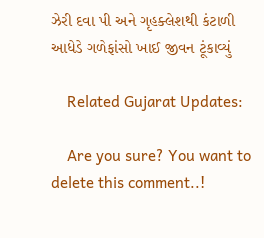ઝેરી દવા પી અને ગૃહક્લેશથી કંટાળી આધેડે ગળેફાંસો ખાઈ જીવન ટૂંકાવ્યું

    Related Gujarat Updates:

    Are you sure? You want to delete this comment..!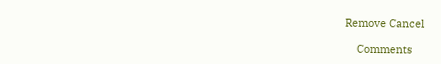Remove Cancel

    Comments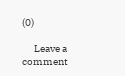(0)

      Leave a comment